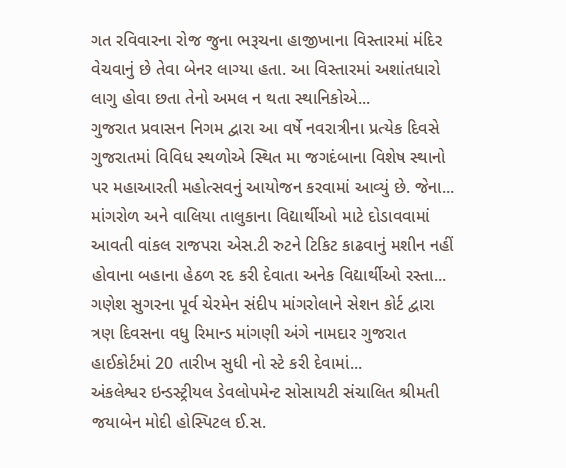ગત રવિવારના રોજ જુના ભરૂચના હાજીખાના વિસ્તારમાં મંદિર વેચવાનું છે તેવા બેનર લાગ્યા હતા. આ વિસ્તારમાં અશાંતધારો લાગુ હોવા છતા તેનો અમલ ન થતા સ્થાનિકોએ...
ગુજરાત પ્રવાસન નિગમ દ્વારા આ વર્ષે નવરાત્રીના પ્રત્યેક દિવસે ગુજરાતમાં વિવિધ સ્થળોએ સ્થિત મા જગદંબાના વિશેષ સ્થાનો પર મહાઆરતી મહોત્સવનું આયોજન કરવામાં આવ્યું છે. જેના...
માંગરોળ અને વાલિયા તાલુકાના વિદ્યાર્થીઓ માટે દોડાવવામાં આવતી વાંકલ રાજપરા એસ.ટી રુટને ટિકિટ કાઢવાનું મશીન નહીં હોવાના બહાના હેઠળ રદ કરી દેવાતા અનેક વિદ્યાર્થીઓ રસ્તા...
ગણેશ સુગરના પૂર્વ ચેરમેન સંદીપ માંગરોલાને સેશન કોર્ટ દ્વારા ત્રણ દિવસના વધુ રિમાન્ડ માંગણી અંગે નામદાર ગુજરાત હાઈકોર્ટમાં 20 તારીખ સુધી નો સ્ટે કરી દેવામાં...
અંકલેશ્વર ઇન્ડસ્ટ્રીયલ ડેવલોપમેન્ટ સોસાયટી સંચાલિત શ્રીમતી જયાબેન મોદી હોસ્પિટલ ઈ.સ.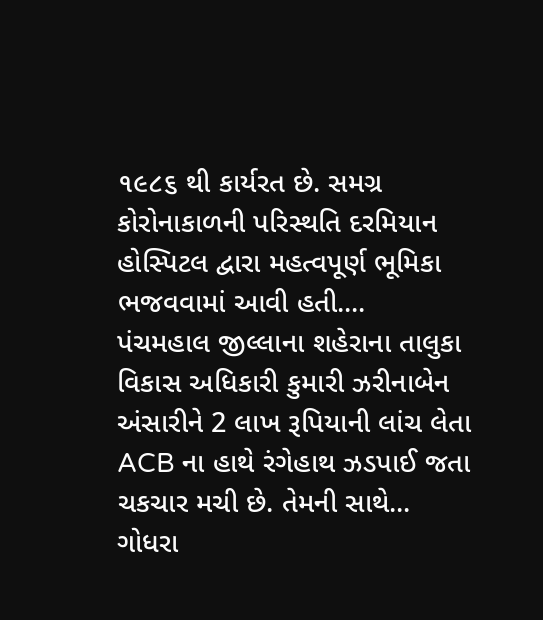૧૯૮૬ થી કાર્યરત છે. સમગ્ર કોરોનાકાળની પરિસ્થતિ દરમિયાન હોસ્પિટલ દ્વારા મહત્વપૂર્ણ ભૂમિકા ભજવવામાં આવી હતી....
પંચમહાલ જીલ્લાના શહેરાના તાલુકા વિકાસ અધિકારી કુમારી ઝરીનાબેન અંસારીને 2 લાખ રૂપિયાની લાંચ લેતા ACB ના હાથે રંગેહાથ ઝડપાઈ જતા ચકચાર મચી છે. તેમની સાથે...
ગોધરા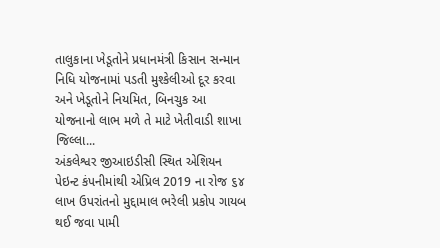તાલુકાના ખેડૂતોને પ્રધાનમંત્રી કિસાન સન્માન નિધિ યોજનામાં પડતી મુશ્કેલીઓ દૂર કરવા અને ખેડૂતોને નિયમિત, બિનચુક આ યોજનાનો લાભ મળે તે માટે ખેતીવાડી શાખા જિલ્લા...
અંકલેશ્વર જીઆઇડીસી સ્થિત એશિયન પેઇન્ટ કંપનીમાંથી એપ્રિલ 2019 ના રોજ ૬૪ લાખ ઉપરાંતનો મુદ્દામાલ ભરેલી પ્રકોપ ગાયબ થઈ જવા પામી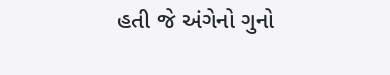હતી જે અંગેનો ગુનો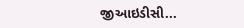જીઆઇડીસી...